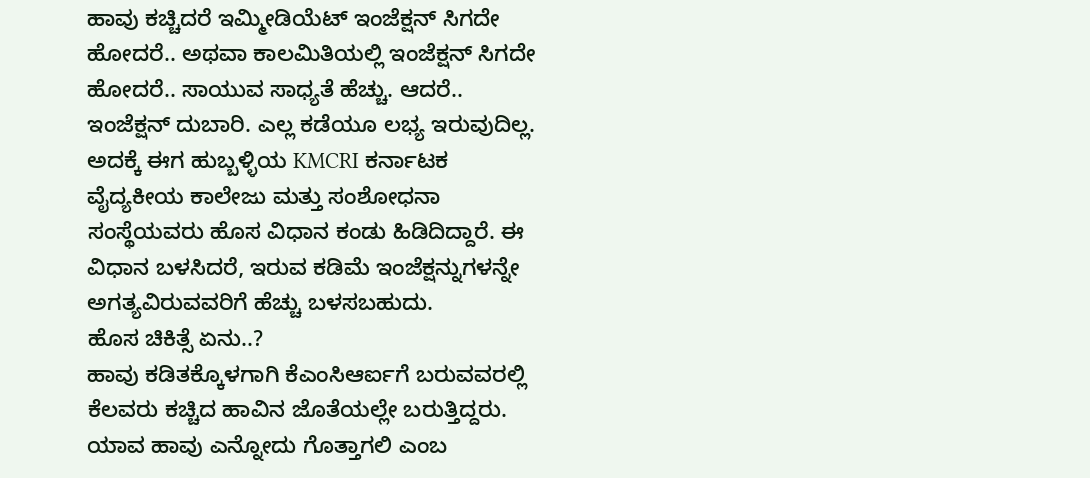ಹಾವು ಕಚ್ಚಿದರೆ ಇಮ್ಮೀಡಿಯೆಟ್ ಇಂಜೆಕ್ಷನ್ ಸಿಗದೇ ಹೋದರೆ.. ಅಥವಾ ಕಾಲಮಿತಿಯಲ್ಲಿ ಇಂಜೆಕ್ಷನ್ ಸಿಗದೇ ಹೋದರೆ.. ಸಾಯುವ ಸಾಧ್ಯತೆ ಹೆಚ್ಚು. ಆದರೆ.. ಇಂಜೆಕ್ಷನ್ ದುಬಾರಿ. ಎಲ್ಲ ಕಡೆಯೂ ಲಭ್ಯ ಇರುವುದಿಲ್ಲ. ಅದಕ್ಕೆ ಈಗ ಹುಬ್ಬಳ್ಳಿಯ KMCRI ಕರ್ನಾಟಕ ವೈದ್ಯಕೀಯ ಕಾಲೇಜು ಮತ್ತು ಸಂಶೋಧನಾ ಸಂಸ್ಥೆಯವರು ಹೊಸ ವಿಧಾನ ಕಂಡು ಹಿಡಿದಿದ್ದಾರೆ. ಈ ವಿಧಾನ ಬಳಸಿದರೆ, ಇರುವ ಕಡಿಮೆ ಇಂಜೆಕ್ಷನ್ನುಗಳನ್ನೇ ಅಗತ್ಯವಿರುವವರಿಗೆ ಹೆಚ್ಚು ಬಳಸಬಹುದು.
ಹೊಸ ಚಿಕಿತ್ಸೆ ಏನು..?
ಹಾವು ಕಡಿತಕ್ಕೊಳಗಾಗಿ ಕೆಎಂಸಿಆರ್ಐಗೆ ಬರುವವರಲ್ಲಿ ಕೆಲವರು ಕಚ್ಚಿದ ಹಾವಿನ ಜೊತೆಯಲ್ಲೇ ಬರುತ್ತಿದ್ದರು. ಯಾವ ಹಾವು ಎನ್ನೋದು ಗೊತ್ತಾಗಲಿ ಎಂಬ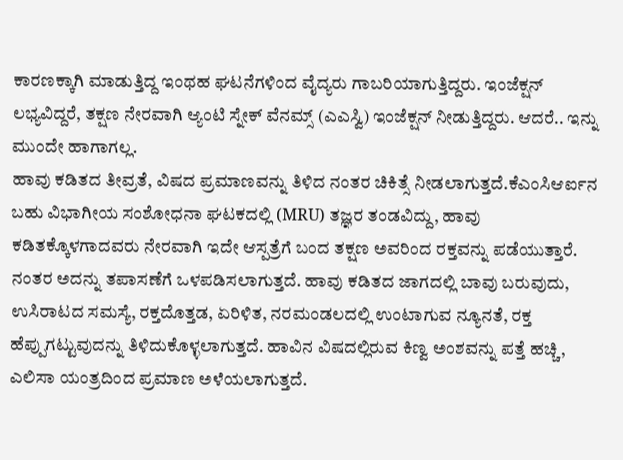ಕಾರಣಕ್ಕಾಗಿ ಮಾಡುತ್ತಿದ್ದ ಇಂಥಹ ಘಟನೆಗಳಿಂದ ವೈದ್ಯರು ಗಾಬರಿಯಾಗುತ್ತಿದ್ದರು. ಇಂಜೆಕ್ಷನ್ ಲಭ್ಯವಿದ್ದರೆ, ತಕ್ಷಣ ನೇರವಾಗಿ ಆ್ಯಂಟಿ ಸ್ನೇಕ್ ವೆನಮ್ಸ್ (ಎಎಸ್ವಿ) ಇಂಜೆಕ್ಷನ್ ನೀಡುತ್ತಿದ್ದರು. ಆದರೆ.. ಇನ್ನು ಮುಂದೇ ಹಾಗಾಗಲ್ಲ.
ಹಾವು ಕಡಿತದ ತೀವ್ರತೆ, ವಿಷದ ಪ್ರಮಾಣವನ್ನು ತಿಳಿದ ನಂತರ ಚಿಕಿತ್ಸೆ ನೀಡಲಾಗುತ್ತದೆ.ಕೆಎಂಸಿಆರ್ಐನ ಬಹು ವಿಭಾಗೀಯ ಸಂಶೋಧನಾ ಘಟಕದಲ್ಲಿ (MRU) ತಜ್ಞರ ತಂಡವಿದ್ದು, ಹಾವು ಕಡಿತಕ್ಕೊಳಗಾದವರು ನೇರವಾಗಿ ಇದೇ ಆಸ್ಪತ್ರೆಗೆ ಬಂದ ತಕ್ಷಣ ಅವರಿಂದ ರಕ್ತವನ್ನು ಪಡೆಯುತ್ತಾರೆ. ನಂತರ ಅದನ್ನು ತಪಾಸಣೆಗೆ ಒಳಪಡಿಸಲಾಗುತ್ತದೆ. ಹಾವು ಕಡಿತದ ಜಾಗದಲ್ಲಿ ಬಾವು ಬರುವುದು, ಉಸಿರಾಟದ ಸಮಸ್ಯೆ, ರಕ್ತದೊತ್ತಡ, ಏರಿಳಿತ, ನರಮಂಡಲದಲ್ಲಿ ಉಂಟಾಗುವ ನ್ಯೂನತೆ, ರಕ್ತ ಹೆಪ್ಪುಗಟ್ಟುವುದನ್ನು ತಿಳಿದುಕೊಳ್ಳಲಾಗುತ್ತದೆ. ಹಾವಿನ ವಿಷದಲ್ಲಿರುವ ಕಿಣ್ವ ಅಂಶವನ್ನು ಪತ್ತೆ ಹಚ್ಚಿ, ಎಲಿಸಾ ಯಂತ್ರದಿಂದ ಪ್ರಮಾಣ ಅಳೆಯಲಾಗುತ್ತದೆ.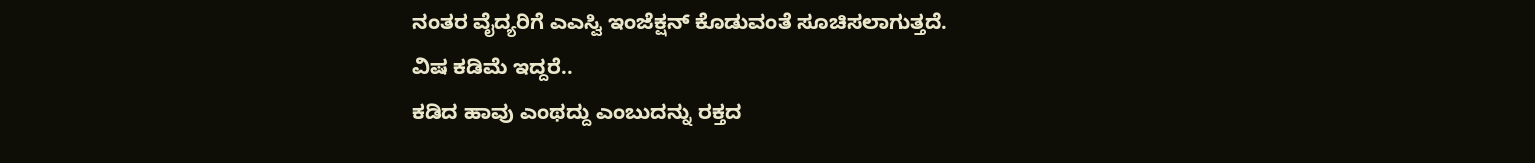ನಂತರ ವೈದ್ಯರಿಗೆ ಎಎಸ್ವಿ ಇಂಜೆಕ್ಷನ್ ಕೊಡುವಂತೆ ಸೂಚಿಸಲಾಗುತ್ತದೆ.
ವಿಷ ಕಡಿಮೆ ಇದ್ದರೆ..
ಕಡಿದ ಹಾವು ಎಂಥದ್ದು ಎಂಬುದನ್ನು ರಕ್ತದ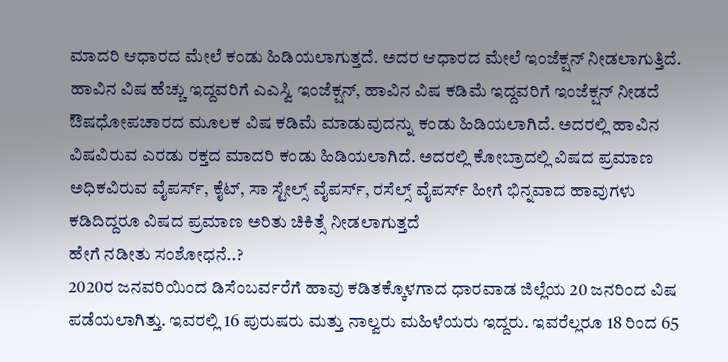ಮಾದರಿ ಆಧಾರದ ಮೇಲೆ ಕಂಡು ಹಿಡಿಯಲಾಗುತ್ತದೆ. ಅದರ ಆಧಾರದ ಮೇಲೆ ಇಂಜೆಕ್ಷನ್ ನೀಡಲಾಗುತ್ತಿದೆ. ಹಾವಿನ ವಿಷ ಹೆಚ್ಚು ಇದ್ದವರಿಗೆ ಎಎಸ್ವಿ ಇಂಜೆಕ್ಷನ್, ಹಾವಿನ ವಿಷ ಕಡಿಮೆ ಇದ್ದವರಿಗೆ ಇಂಜೆಕ್ಷನ್ ನೀಡದೆ ಔಷಧೋಪಚಾರದ ಮೂಲಕ ವಿಷ ಕಡಿಮೆ ಮಾಡುವುದನ್ನು ಕಂಡು ಹಿಡಿಯಲಾಗಿದೆ. ಅದರಲ್ಲಿ ಹಾವಿನ ವಿಷವಿರುವ ಎರಡು ರಕ್ತದ ಮಾದರಿ ಕಂಡು ಹಿಡಿಯಲಾಗಿದೆ. ಅದರಲ್ಲಿ ಕೋಬ್ರಾದಲ್ಲಿ ವಿಷದ ಪ್ರಮಾಣ ಅಧಿಕವಿರುವ ವೈಪರ್ಸ್, ಕೈಟ್, ಸಾ ಸ್ಟೇಲ್ಸ್ ವೈಪರ್ಸ್, ರಸೆಲ್ಸ್ ವೈಪರ್ಸ್ ಹೀಗೆ ಭಿನ್ನವಾದ ಹಾವುಗಳು ಕಡಿದಿದ್ದರೂ ವಿಷದ ಪ್ರಮಾಣ ಅರಿತು ಚಿಕಿತ್ಸೆ ನೀಡಲಾಗುತ್ತದೆ
ಹೇಗೆ ನಡೀತು ಸಂಶೋಧನೆ..?
2020ರ ಜನವರಿಯಿಂದ ಡಿಸೆಂಬರ್ವರೆಗೆ ಹಾವು ಕಡಿತಕ್ಕೊಳಗಾದ ಧಾರವಾಡ ಜಿಲ್ಲೆಯ 20 ಜನರಿಂದ ವಿಷ ಪಡೆಯಲಾಗಿತ್ತು. ಇವರಲ್ಲಿ 16 ಪುರುಷರು ಮತ್ತು ನಾಲ್ವರು ಮಹಿಳೆಯರು ಇದ್ದರು. ಇವರೆಲ್ಲರೂ 18 ರಿಂದ 65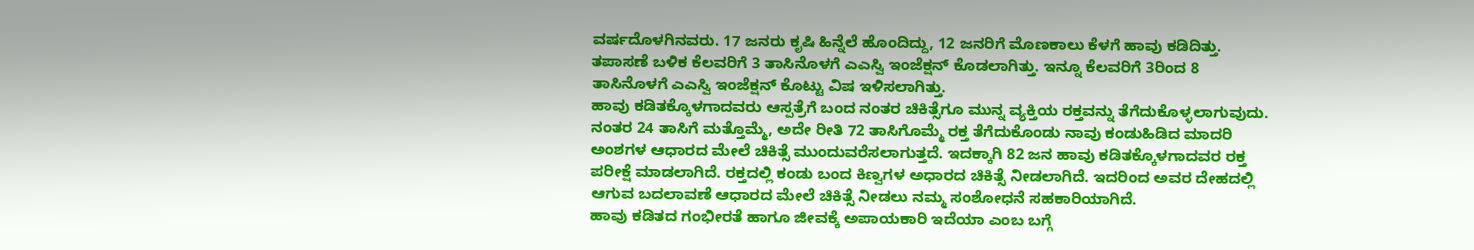ವರ್ಷದೊಳಗಿನವರು. 17 ಜನರು ಕೃಷಿ ಹಿನ್ನೆಲೆ ಹೊಂದಿದ್ದು, 12 ಜನರಿಗೆ ಮೊಣಕಾಲು ಕೆಳಗೆ ಹಾವು ಕಡಿದಿತ್ತು. ತಪಾಸಣೆ ಬಳಿಕ ಕೆಲವರಿಗೆ 3 ತಾಸಿನೊಳಗೆ ಎಎಸ್ವಿ ಇಂಜೆಕ್ಷನ್ ಕೊಡಲಾಗಿತ್ತು. ಇನ್ನೂ ಕೆಲವರಿಗೆ 3ರಿಂದ 8 ತಾಸಿನೊಳಗೆ ಎಎಸ್ವಿ ಇಂಜೆಕ್ಷನ್ ಕೊಟ್ಟು ವಿಷ ಇಳಿಸಲಾಗಿತ್ತು.
ಹಾವು ಕಡಿತಕ್ಕೊಳಗಾದವರು ಆಸ್ಪತ್ರೆಗೆ ಬಂದ ನಂತರ ಚಿಕಿತ್ಸೆಗೂ ಮುನ್ನ ವ್ಯಕ್ತಿಯ ರಕ್ತವನ್ನು ತೆಗೆದುಕೊಳ್ಳಲಾಗುವುದು. ನಂತರ 24 ತಾಸಿಗೆ ಮತ್ತೊಮ್ಮೆ, ಅದೇ ರೀತಿ 72 ತಾಸಿಗೊಮ್ಮೆ ರಕ್ತ ತೆಗೆದುಕೊಂಡು ನಾವು ಕಂಡುಹಿಡಿದ ಮಾದರಿ ಅಂಶಗಳ ಆಧಾರದ ಮೇಲೆ ಚಿಕಿತ್ಸೆ ಮುಂದುವರೆಸಲಾಗುತ್ತದೆ. ಇದಕ್ಕಾಗಿ 82 ಜನ ಹಾವು ಕಡಿತಕ್ಕೊಳಗಾದವರ ರಕ್ತ ಪರೀಕ್ಷೆ ಮಾಡಲಾಗಿದೆ. ರಕ್ತದಲ್ಲಿ ಕಂಡು ಬಂದ ಕಿಣ್ವಗಳ ಅಧಾರದ ಚಿಕಿತ್ಸೆ ನೀಡಲಾಗಿದೆ. ಇದರಿಂದ ಅವರ ದೇಹದಲ್ಲಿ ಆಗುವ ಬದಲಾವಣೆ ಆಧಾರದ ಮೇಲೆ ಚಿಕಿತ್ಸೆ ನೀಡಲು ನಮ್ಮ ಸಂಶೋಧನೆ ಸಹಕಾರಿಯಾಗಿದೆ.
ಹಾವು ಕಡಿತದ ಗಂಭೀರತೆ ಹಾಗೂ ಜೀವಕ್ಕೆ ಅಪಾಯಕಾರಿ ಇದೆಯಾ ಎಂಬ ಬಗ್ಗೆ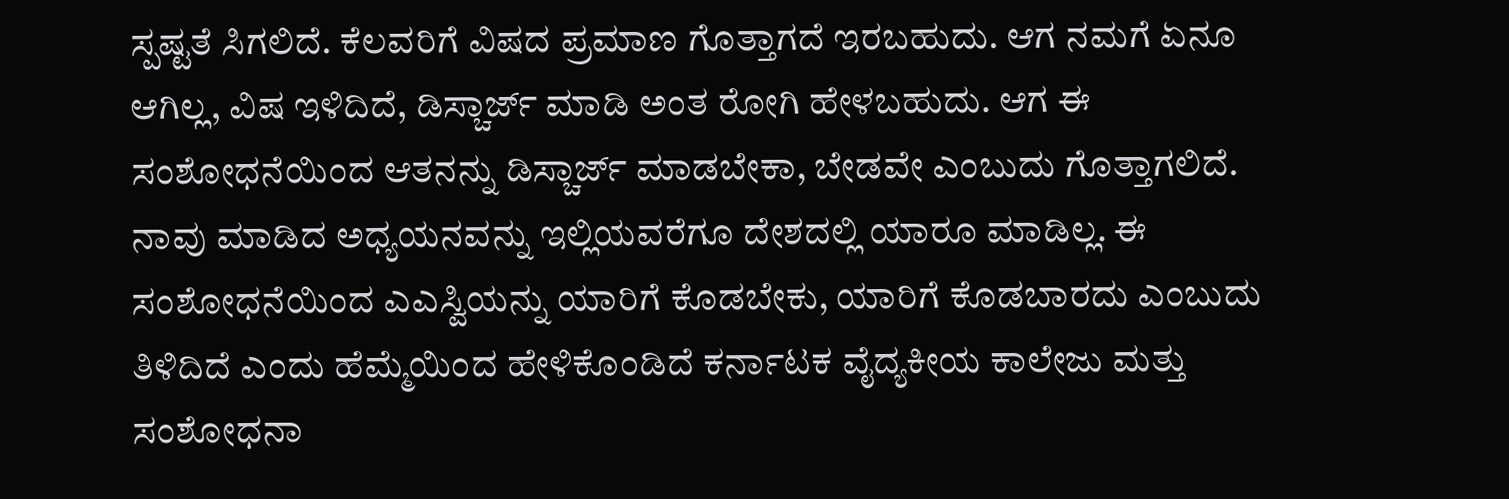ಸ್ಪಷ್ಟತೆ ಸಿಗಲಿದೆ. ಕೆಲವರಿಗೆ ವಿಷದ ಪ್ರಮಾಣ ಗೊತ್ತಾಗದೆ ಇರಬಹುದು. ಆಗ ನಮಗೆ ಏನೂ ಆಗಿಲ್ಲ, ವಿಷ ಇಳಿದಿದೆ, ಡಿಸ್ಚಾರ್ಜ್ ಮಾಡಿ ಅಂತ ರೋಗಿ ಹೇಳಬಹುದು. ಆಗ ಈ ಸಂಶೋಧನೆಯಿಂದ ಆತನನ್ನು ಡಿಸ್ಚಾರ್ಜ್ ಮಾಡಬೇಕಾ, ಬೇಡವೇ ಎಂಬುದು ಗೊತ್ತಾಗಲಿದೆ.
ನಾವು ಮಾಡಿದ ಅಧ್ಯಯನವನ್ನು ಇಲ್ಲಿಯವರೆಗೂ ದೇಶದಲ್ಲಿ ಯಾರೂ ಮಾಡಿಲ್ಲ. ಈ ಸಂಶೋಧನೆಯಿಂದ ಎಎಸ್ವಿಯನ್ನು ಯಾರಿಗೆ ಕೊಡಬೇಕು, ಯಾರಿಗೆ ಕೊಡಬಾರದು ಎಂಬುದು ತಿಳಿದಿದೆ ಎಂದು ಹೆಮ್ಮೆಯಿಂದ ಹೇಳಿಕೊಂಡಿದೆ ಕರ್ನಾಟಕ ವೈದ್ಯಕೀಯ ಕಾಲೇಜು ಮತ್ತು ಸಂಶೋಧನಾ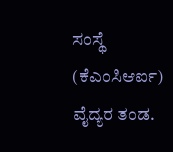ಸಂಸ್ಥೆ (ಕೆಎಂಸಿಆರ್ಐ) ವೈದ್ಯರ ತಂಡ.